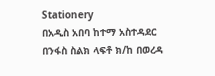Stationery
በአዲስ አበባ ከተማ አስተዳደር በንፋስ ስልክ ላፍቶ ክ/ከ በወረዳ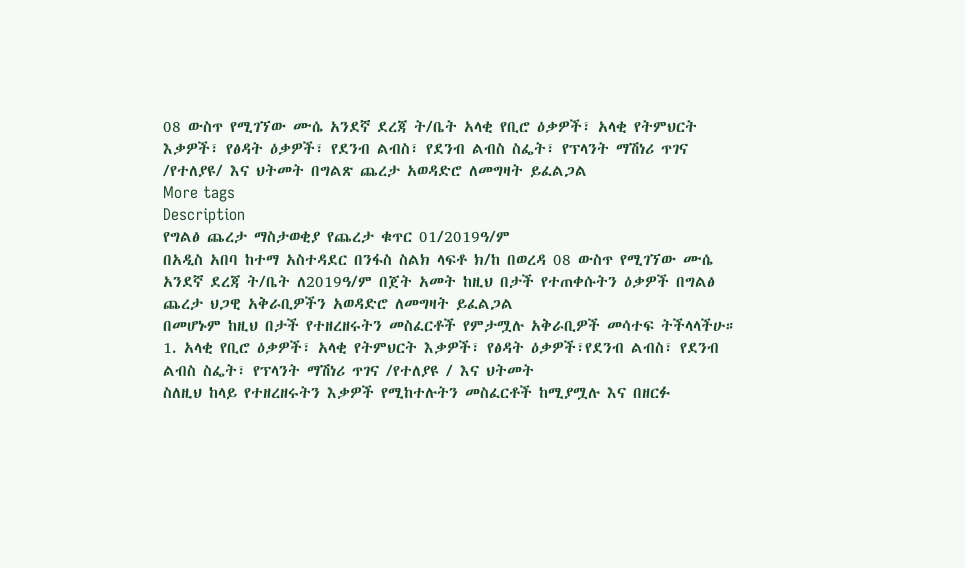08 ውስጥ የሚገኘው ሙሴ አንደኛ ደረጃ ት/ቤት አላቂ የቢሮ ዕቃዎች፣ አላቂ የትምህርት እቃዎች፣ የፅዳት ዕቃዎች፣ የደንብ ልብስ፣ የደንብ ልብስ ስፌት፣ የፕላንት ማሽነሪ ጥገና /የተለያዩ/ እና ህትመት በግልጽ ጨረታ አወዳድሮ ለመግዛት ይፈልጋል
More tags
Description
የግልፅ ጨረታ ማስታወቂያ የጨረታ ቁጥር 01/2019ዓ/ም
በአዲስ አበባ ከተማ አስተዳደር በንፋስ ስልክ ላፍቶ ክ/ከ በወረዳ 08 ውስጥ የሚገኘው ሙሴ አንደኛ ደረጃ ት/ቤት ለ2019ዓ/ም በጀት አመት ከዚህ በታች የተጠቀሱትን ዕቃዎች በግልፅ ጨረታ ህጋዊ አቅራቢዎችን አወዳድሮ ለመግዛት ይፈልጋል
በመሆኑም ከዚህ በታች የተዘረዘሩትን መስፈርቶች የምታሟሉ አቅራቢዎች መሳተፍ ትችላላችሁ።
1. አላቂ የቢሮ ዕቃዎች፣ አላቂ የትምህርት እቃዎች፣ የፅዳት ዕቃዎች፣የደንብ ልብስ፣ የደንብ ልብስ ስፌት፣ የፕላንት ማሽነሪ ጥገና /የተለያዩ / እና ህትመት
ስለዚህ ከላይ የተዘረዘሩትን እቃዎች የሚከተሉትን መስፈርቶች ከሚያሟሉ እና በዘርፉ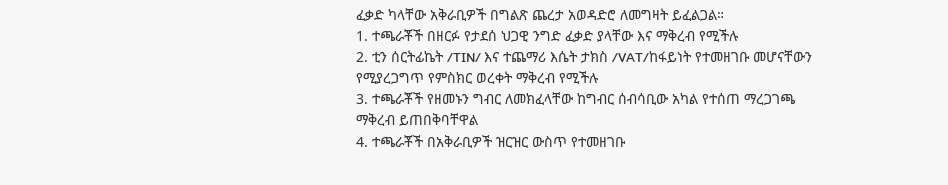ፈቃድ ካላቸው አቅራቢዎች በግልጽ ጨረታ አወዳድሮ ለመግዛት ይፈልጋል።
1. ተጫራቾች በዘርፉ የታደሰ ህጋዊ ንግድ ፈቃድ ያላቸው እና ማቅረብ የሚችሉ
2. ቲን ሰርትፊኬት /TIN/ እና ተጨማሪ እሴት ታክስ /VAT/ከፋይነት የተመዘገቡ መሆናቸውን የሚያረጋግጥ የምስክር ወረቀት ማቅረብ የሚችሉ
3. ተጫራቾች የዘመኑን ግብር ለመክፈላቸው ከግብር ሰብሳቢው አካል የተሰጠ ማረጋገጫ ማቅረብ ይጠበቅባቸዋል
4. ተጫራቾች በአቅራቢዎች ዝርዝር ውስጥ የተመዘገቡ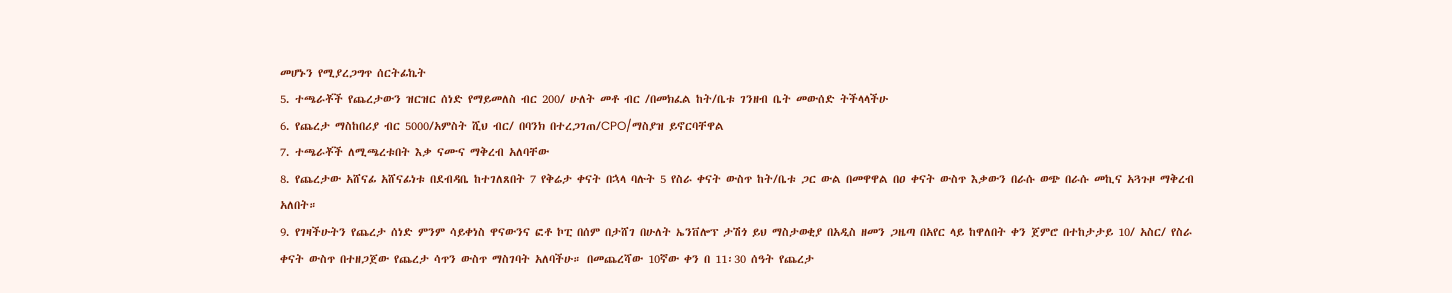መሆኑን የሚያረጋግጥ ሰርትፊኬት
5. ተጫራቾች የጨረታውን ዝርዝር ሰነድ የማይመለስ ብር 200/ ሁለት መቶ ብር /በመክፈል ከት/ቤቱ ገንዘብ ቤት መውሰድ ትችላላችሁ
6. የጨረታ ማስከበሪያ ብር 5000/አምስት ሺህ ብር/ በባንክ በተረጋገጠ/CPO/ማስያዝ ይኖርባቸዋል
7. ተጫራቾች ለሚጫረቱበት እቃ ናሙና ማቅረብ አለባቸው
8. የጨረታው አሸናፊ አሸናፊነቱ በደብዳቤ ከተገለጸበት 7 የቅሬታ ቀናት በኋላ ባሉት 5 የስራ ቀናት ውስጥ ከት/ቤቱ ጋር ውል በመዋዋል በዐ ቀናት ውስጥ እቃውን በራሱ ወጭ በራሱ መኪና አጓጉዞ ማቅረብ አለበት።
9. የገዛችሁትን የጨረታ ሰነድ ምንም ሳይቀነስ ዋናውንና ፎቶ ኮፒ በሰም በታሸገ በሁለት ኤንቨሎፕ ታሽጎ ይህ ማስታወቂያ በአዲስ ዘመን ጋዜጣ በአየር ላይ ከዋለበት ቀን ጀምሮ በተከታታይ 10/ አስር/ የስራ ቀናት ውስጥ በተዘጋጀው የጨረታ ሳጥን ውስጥ ማስገባት አለባችሁ። በመጨረሻው 10ኛው ቀን በ 11፡30 ሰዓት የጨረታ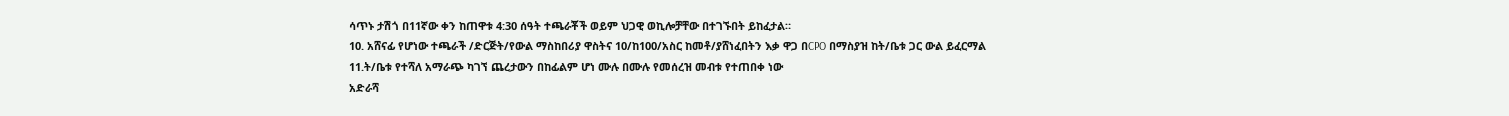ሳጥኑ ታሽጎ በ11ኛው ቀን ከጠዋቱ 4:30 ሰዓት ተጫራቾች ወይም ህጋዊ ወኪሎቻቸው በተገኙበት ይከፈታል።
10. አሸናፊ የሆነው ተጫራች /ድርጅት/የውል ማስከበሪያ ዋስትና 10/ከ100/አስር ከመቶ/ያሸነፈበትን እቃ ዋጋ በCPO በማስያዝ ከት/ቤቱ ጋር ውል ይፈርማል
11.ት/ቤቱ የተሻለ አማራጭ ካገኘ ጨረታውን በከፊልም ሆነ ሙሉ በሙሉ የመሰረዝ መብቱ የተጠበቀ ነው
አድራሻ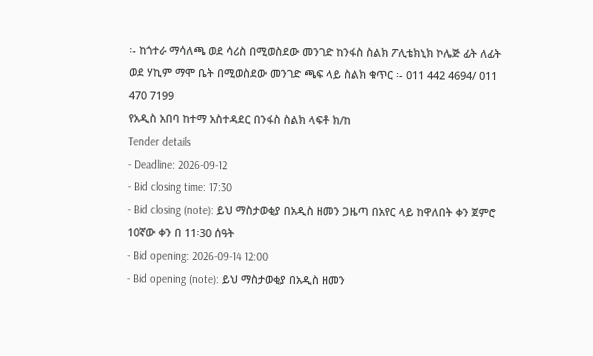፡- ከጎተራ ማሳለጫ ወደ ሳሪስ በሚወስደው መንገድ ከንፋስ ስልክ ፖሊቴክኒክ ኮሌጅ ፊት ለፊት
ወደ ሃኪም ማሞ ቤት በሚወስደው መንገድ ጫፍ ላይ ስልክ ቁጥር ፡- 011 442 4694/ 011 470 7199
የአዲስ አበባ ከተማ አስተዳደር በንፋስ ስልክ ላፍቶ ክ/ከ
Tender details
- Deadline: 2026-09-12
- Bid closing time: 17:30
- Bid closing (note): ይህ ማስታወቂያ በአዲስ ዘመን ጋዜጣ በአየር ላይ ከዋለበት ቀን ጀምሮ 10ኛው ቀን በ 11፡30 ሰዓት
- Bid opening: 2026-09-14 12:00
- Bid opening (note): ይህ ማስታወቂያ በአዲስ ዘመን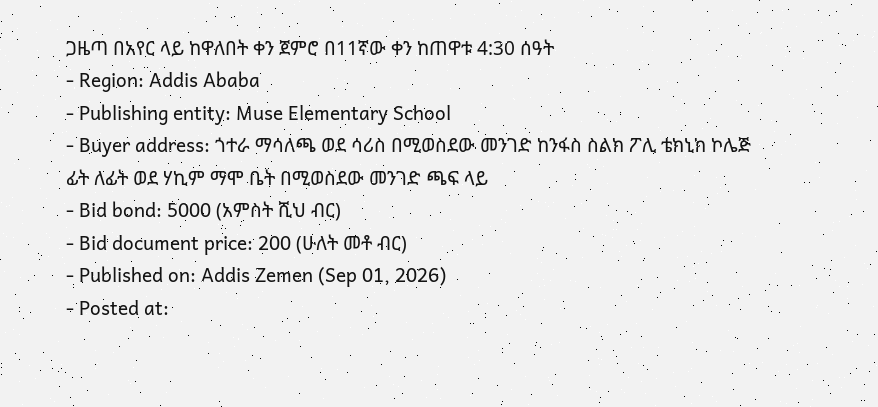ጋዜጣ በአየር ላይ ከዋለበት ቀን ጀምሮ በ11ኛው ቀን ከጠዋቱ 4:30 ሰዓት
- Region: Addis Ababa
- Publishing entity: Muse Elementary School
- Buyer address: ጎተራ ማሳለጫ ወደ ሳሪስ በሚወስደው መንገድ ከንፋስ ስልክ ፖሊ ቴክኒክ ኮሌጅ ፊት ለፊት ወደ ሃኪም ማሞ ቤት በሚወስደው መንገድ ጫፍ ላይ
- Bid bond: 5000 (አምስት ሺህ ብር)
- Bid document price: 200 (ሁለት መቶ ብር)
- Published on: Addis Zemen (Sep 01, 2026)
- Posted at: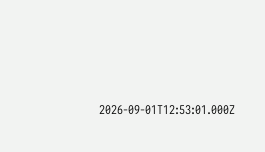2026-09-01T12:53:01.000Z